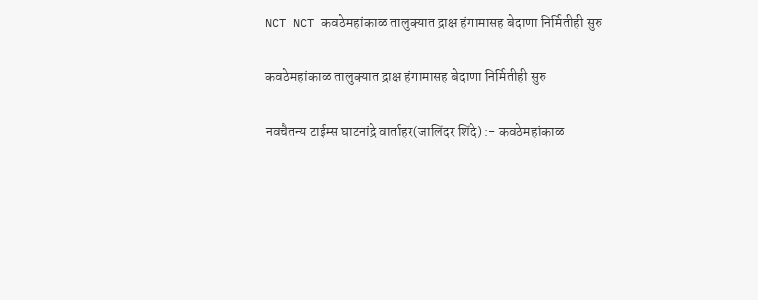NCT NCT कवठेमहांकाळ तालुक्यात द्राक्ष हंगामासह बेदाणा निर्मितीही सुरु

कवठेमहांकाळ तालुक्यात द्राक्ष हंगामासह बेदाणा निर्मितीही सुरु

नवचैतन्य टाईम्स घाटनांद्रे वार्ताहर(जालिंदर शिंदे) :- कवठेमहांकाळ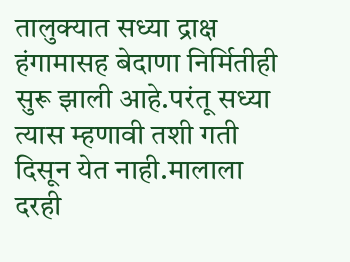तालुक्यात सध्या द्राक्ष हंगामासह बेदाणा निर्मितीही सुरू झाली आहे.परंतू सध्या त्यास म्हणावी तशी गती दिसून येत नाही.मालाला दरही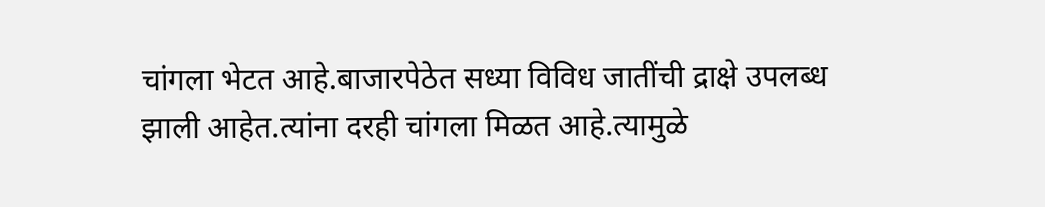चांगला भेटत आहे.बाजारपेठेत सध्या विविध जातींची द्राक्षे उपलब्ध झाली आहेत.त्यांना दरही चांगला मिळत आहे.त्यामुळे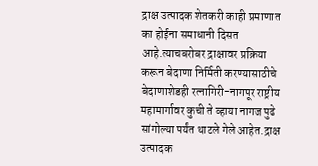द्राक्ष उत्पादक शेतकरी काही प्रमाणात का होईना समाधानी दिसत आहे.त्याचबरोबर द्राक्षावर प्रक्रिया करून बेदाणा निर्मिती करण्यासाठीचे बेदाणाशेडही रत्नागिरी-नागपूर राष्ट्रीय महामार्गावर कुची ते व्हाया नागज पुढे सांगोल्या पर्यंत थाटले गेले आहेत.द्राक्ष उत्पादक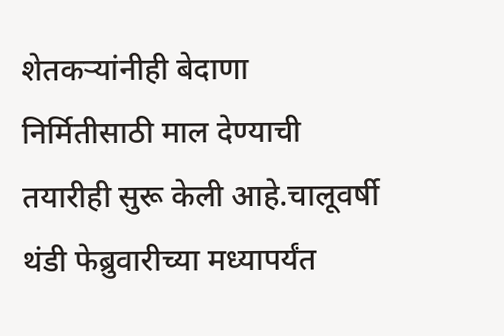शेतकऱ्यांनीही बेदाणा निर्मितीसाठी माल देण्याची तयारीही सुरू केली आहे.चालूवर्षी थंडी फेब्रुवारीच्या मध्यापर्यंत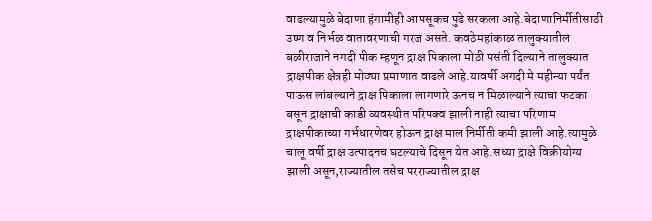वाढल्यामुळे बेदाणा हंगामीही आपसूकच पुढे सरकला आहे.बेदाणानिर्मीतीसाठी उष्ण व निर्भळ वातावरणाची गरज असते. कवठेमहांकाळ तालुक्यातील बळीराजाने नगदी पीक म्हणून द्राक्ष पिकाला मोठी पसंती दिल्याने तालुक्यात द्राक्षपीक क्षेत्रही मोठ्या प्रमाणात वाढले आहे.यावर्षी अगदी मे महीन्या पर्यंत पाऊस लांबल्याने द्राक्ष पिकाला लागणारे ऊनच न मिळाल्याने त्याचा फटका बसून द्राक्षाची काडी व्यवस्थीत परिपक्व झाली नाही त्याचा परिणाम द्राक्षपीकाच्या गर्भधारणेवर होऊन द्राक्ष माल निर्मीती कमी झाली आहे.त्यामुळे चालू वर्षी द्राक्ष उत्पादनच घटल्याचे दिसून येत आहे.सध्या द्राक्षे विक्रीयोग्य झाली असून,राज्यातील तसेच परराज्यातील द्राक्ष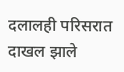दलालही परिसरात दाखल झाले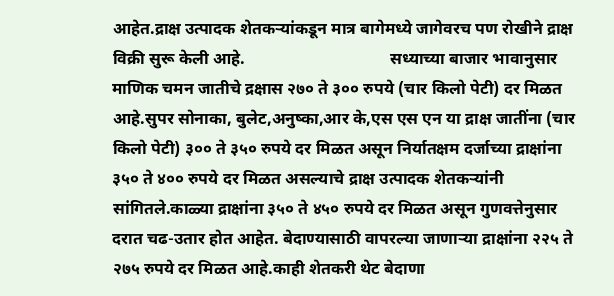आहेत.द्राक्ष उत्पादक शेतकऱ्यांकडून मात्र बागेमध्ये जागेवरच पण रोखीने द्राक्ष विक्री सुरू केली आहे.                                   सध्याच्या बाजार भावानुसार माणिक चमन जातीचे द्रक्षास २७० ते ३०० रुपये (चार किलो पेटी) दर मिळत आहे.सुपर सोनाका, बुलेट,अनुष्का,आर के,एस एस एन या द्राक्ष जातींना (चार किलो पेटी) ३०० ते ३५० रुपये दर मिळत असून निर्यातक्षम दर्जाच्या द्राक्षांना ३५० ते ४०० रुपये दर मिळत असल्याचे द्राक्ष उत्पादक शेतकऱ्यांनी सांगितले.काळ्या द्राक्षांना ३५० ते ४५० रुपये दर मिळत असून गुणवत्तेनुसार दरात चढ-उतार होत आहेत. बेदाण्यासाठी वापरल्या जाणाऱ्या द्राक्षांना २२५ ते २७५ रुपये दर मिळत आहे.काही शेतकरी थेट बेदाणा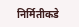निर्मितीकडे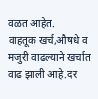वळत आहेत.                          वाहतूक खर्च,औषधे व मजुरी वाढल्याने खर्चात वाढ झाली आहे.दर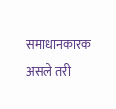समाधानकारक असले तरी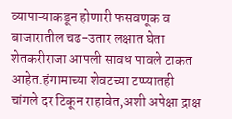व्यापाऱ्याकडून होणारी फसवणूक व बाजारातील चढ-उतार लक्षात घेता शेतकरीराजा आपली सावध पावले टाकत आहेत.हंगामाच्या शेवटच्या टप्प्यातही चांगले दर टिकून राहावेत,अशी अपेक्षा द्राक्ष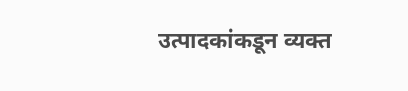उत्पादकांकडून व्यक्त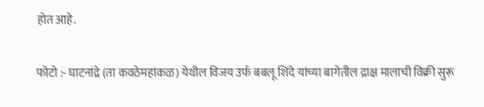होत आहे.

फोटो :- घाटनांद्रे (ता कवठेमहांकळ) येथील विजय उर्फ बबलू शिंदे यांच्या बागेतील द्राक्ष मालाची विक्री सुरू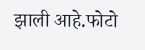झाली आहे.फोटो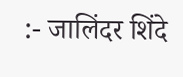:- जालिंदर शिंदे